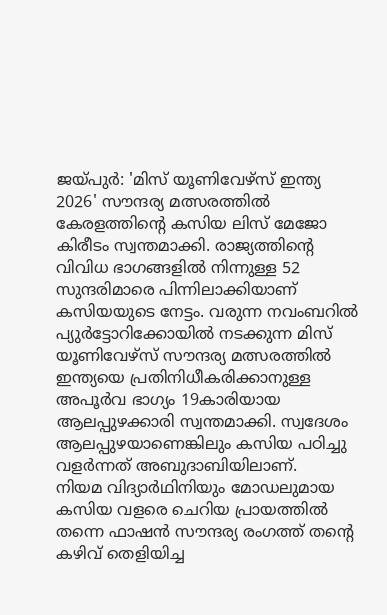ജയ്പുർ: 'മിസ് യൂണിവേഴ്സ് ഇന്ത്യ 2026' സൗന്ദര്യ മത്സരത്തിൽ കേരളത്തിന്റെ കസിയ ലിസ് മേജോ കിരീടം സ്വന്തമാക്കി. രാജ്യത്തിന്റെ വിവിധ ഭാഗങ്ങളിൽ നിന്നുള്ള 52 സുന്ദരിമാരെ പിന്നിലാക്കിയാണ് കസിയയുടെ നേട്ടം. വരുന്ന നവംബറിൽ പ്യുർട്ടോറിക്കോയിൽ നടക്കുന്ന മിസ് യൂണിവേഴ്സ് സൗന്ദര്യ മത്സരത്തിൽ ഇന്ത്യയെ പ്രതിനിധീകരിക്കാനുള്ള അപൂർവ ഭാഗ്യം 19കാരിയായ ആലപ്പുഴക്കാരി സ്വന്തമാക്കി. സ്വദേശം ആലപ്പുഴയാണെങ്കിലും കസിയ പഠിച്ചു വളർന്നത് അബുദാബിയിലാണ്.
നിയമ വിദ്യാർഥിനിയും മോഡലുമായ കസിയ വളരെ ചെറിയ പ്രായത്തിൽ തന്നെ ഫാഷൻ സൗന്ദര്യ രംഗത്ത് തന്റെ കഴിവ് തെളിയിച്ച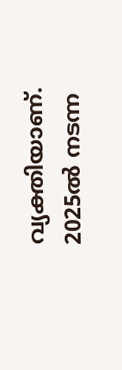വ്യക്തിയാണ്. 2025ൽ നടന്ന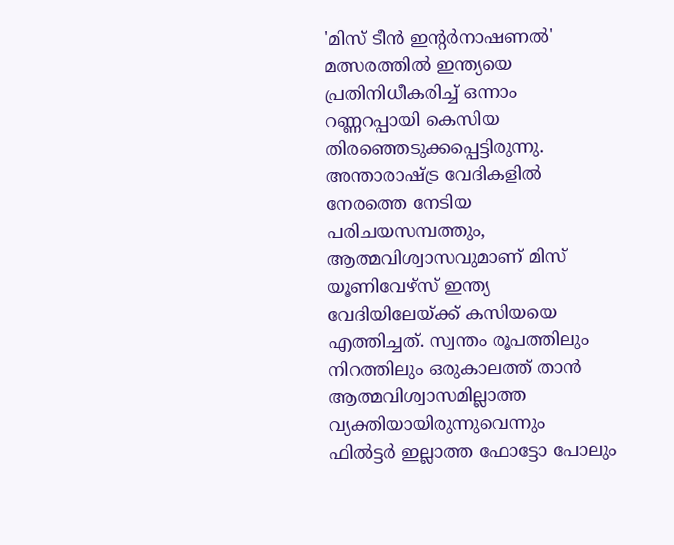'മിസ് ടീൻ ഇന്റർനാഷണൽ' മത്സരത്തിൽ ഇന്ത്യയെ പ്രതിനിധീകരിച്ച് ഒന്നാം റണ്ണറപ്പായി കെസിയ തിരഞ്ഞെടുക്കപ്പെട്ടിരുന്നു. അന്താരാഷ്ട്ര വേദികളിൽ നേരത്തെ നേടിയ പരിചയസമ്പത്തും, ആത്മവിശ്വാസവുമാണ് മിസ് യൂണിവേഴ്സ് ഇന്ത്യ വേദിയിലേയ്ക്ക് കസിയയെ എത്തിച്ചത്. സ്വന്തം രൂപത്തിലും നിറത്തിലും ഒരുകാലത്ത് താൻ ആത്മവിശ്വാസമില്ലാത്ത വ്യക്തിയായിരുന്നുവെന്നും ഫിൽട്ടർ ഇല്ലാത്ത ഫോട്ടോ പോലും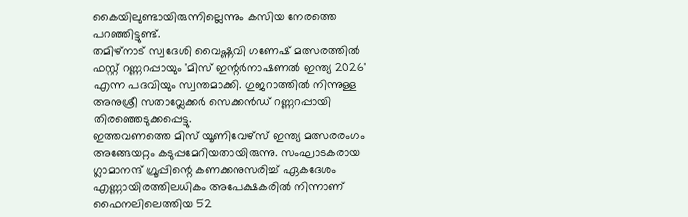കൈയിലുണ്ടായിരുന്നില്ലെന്നും കസിയ നേരത്തെ പറഞ്ഞിട്ടുണ്ട്.
തമിഴ്നാട് സ്വദേശി വൈഷ്ണവി ഗണേഷ് മത്സരത്തിൽ ഫസ്റ്റ് റണ്ണറപ്പായും 'മിസ് ഇന്റർനാഷണൽ ഇന്ത്യ 2026' എന്ന പദവിയും സ്വന്തമാക്കി. ഗുജറാത്തിൽ നിന്നുള്ള അനുശ്രീ സതാവ്ലേക്കർ സെക്കൻഡ് റണ്ണറപ്പായി തിരഞ്ഞെടുക്കപ്പെട്ടു.
ഇത്തവണത്തെ മിസ് യൂണിവേഴ്സ് ഇന്ത്യ മത്സരരംഗം അങ്ങേയറ്റം കടുപ്പമേറിയതായിരുന്നു. സംഘാടകരായ ഗ്ലാമാനന്ദ് ഗ്രൂപ്പിന്റെ കണക്കനുസരിച്ച് ഏകദേശം എണ്ണായിരത്തിലധികം അപേക്ഷകരിൽ നിന്നാണ് ഫൈനലിലെത്തിയ 52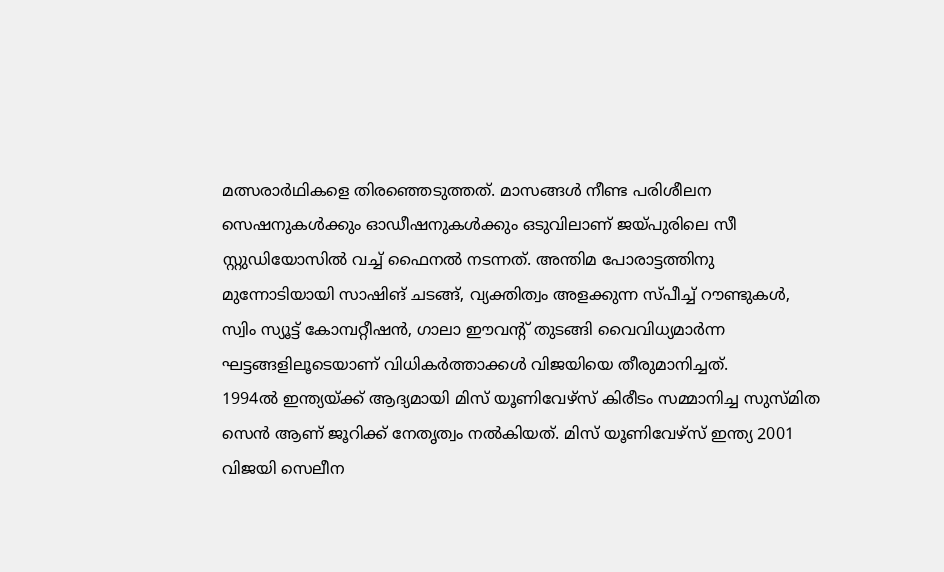മത്സരാർഥികളെ തിരഞ്ഞെടുത്തത്. മാസങ്ങൾ നീണ്ട പരിശീലന സെഷനുകൾക്കും ഓഡീഷനുകൾക്കും ഒടുവിലാണ് ജയ്പുരിലെ സീ സ്റ്റുഡിയോസിൽ വച്ച് ഫൈനൽ നടന്നത്. അന്തിമ പോരാട്ടത്തിനു മുന്നോടിയായി സാഷിങ് ചടങ്ങ്, വ്യക്തിത്വം അളക്കുന്ന സ്പീച്ച് റൗണ്ടുകൾ, സ്വിം സ്യൂട്ട് കോമ്പറ്റീഷൻ, ഗാലാ ഈവന്റ് തുടങ്ങി വൈവിധ്യമാർന്ന ഘട്ടങ്ങളിലൂടെയാണ് വിധികർത്താക്കൾ വിജയിയെ തീരുമാനിച്ചത്.
1994ൽ ഇന്ത്യയ്ക്ക് ആദ്യമായി മിസ് യൂണിവേഴ്സ് കിരീടം സമ്മാനിച്ച സുസ്മിത സെൻ ആണ് ജൂറിക്ക് നേതൃത്വം നൽകിയത്. മിസ് യൂണിവേഴ്സ് ഇന്ത്യ 2001 വിജയി സെലീന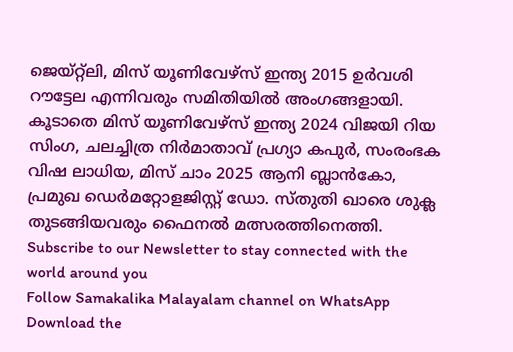ജെയ്റ്റ്ലി, മിസ് യൂണിവേഴ്സ് ഇന്ത്യ 2015 ഉർവശി റൗട്ടേല എന്നിവരും സമിതിയിൽ അംഗങ്ങളായി. കൂടാതെ മിസ് യൂണിവേഴ്സ് ഇന്ത്യ 2024 വിജയി റിയ സിംഗ, ചലച്ചിത്ര നിർമാതാവ് പ്രഗ്യാ കപുർ, സംരംഭക വിഷ ലാധിയ, മിസ് ചാം 2025 ആനി ബ്ലാൻകോ, പ്രമുഖ ഡെർമറ്റോളജിസ്റ്റ് ഡോ. സ്തുതി ഖാരെ ശുക്ല തുടങ്ങിയവരും ഫൈനൽ മത്സരത്തിനെത്തി.
Subscribe to our Newsletter to stay connected with the world around you
Follow Samakalika Malayalam channel on WhatsApp
Download the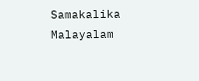Samakalika Malayalam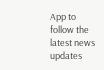App to follow the latest news updates